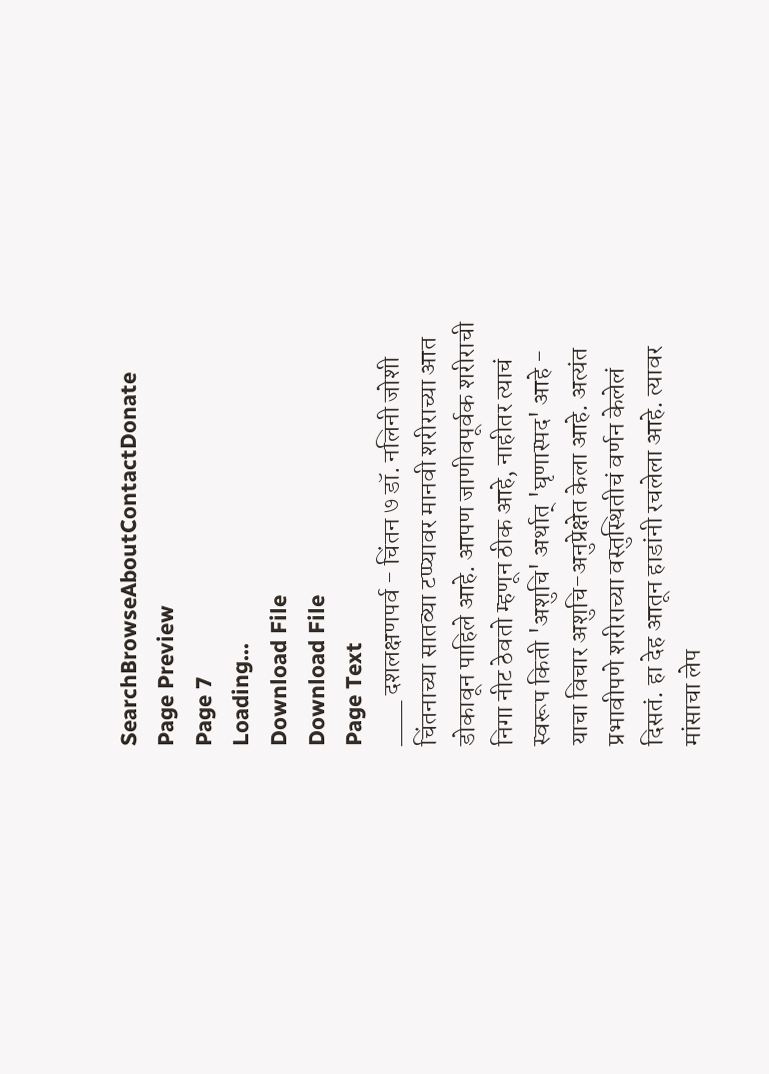SearchBrowseAboutContactDonate
Page Preview
Page 7
Loading...
Download File
Download File
Page Text
___ दशलक्षणपर्व - चिंतन ७ डॉ. नलिनी जोशी चिंतनाच्या सातव्या टप्प्यावर मानवी शरीराच्या आत डोकावून पाहिले आहे. आपण जाणीवपूर्वक शरीराची निगा नीट ठेवतो म्हणून ठीक आहे, नाहीतर त्याचं स्वरूप किती 'अशुचि' अर्थात् 'घृणास्पद' आहे - याचा विचार अशुचि-अनुप्रेक्षेत केला आहे. अत्यंत प्रभावीपणे शरीराच्या वस्तुस्थितीचं वर्णन केलेलं दिसतं. हा देह आतून हाडांनी रचलेला आहे. त्यावर मांसाचा लेप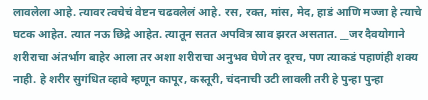लावलेला आहे. त्यावर त्वचेचं वेष्टन चढवलेलं आहे. रस, रक्त, मांस, मेद, हाडं आणि मज्जा हे त्याचे घटक आहेत. त्यात नऊ छिद्रे आहेत. त्यातून सतत अपवित्र स्राव झरत असतात. __जर दैवयोगाने शरीराचा अंतर्भाग बाहेर आला तर अशा शरीराचा अनुभव घेणे तर दूरच, पण त्याकडं पहाणंही शक्य नाही. हे शरीर सुगंधित व्हावे म्हणून कापूर, कस्तूरी, चंदनाची उटी लावली तरी हे पुन्हा पुन्हा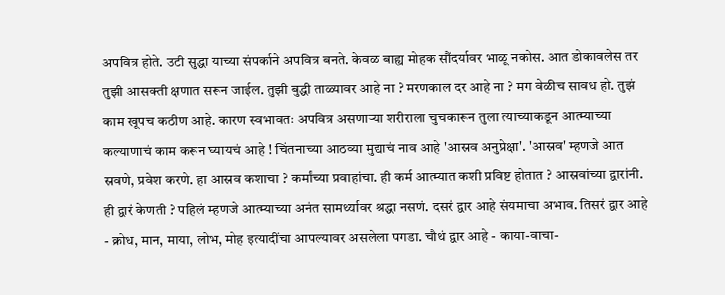अपवित्र होते. उटी सुद्धा याच्या संपर्काने अपवित्र बनते. केवळ बाह्य मोहक सौंदर्यावर भाळू नकोस. आत डोकावलेस तर तुझी आसक्ती क्षणात सरून जाईल. तुझी बुद्धी ताळ्यावर आहे ना ? मरणकाल दर आहे ना ? मग वेळीच सावध हो. तुझं काम खूपच कठीण आहे. कारण स्वभावतः अपवित्र असणाऱ्या शरीराला चुचकारून तुला त्याच्याकडून आत्म्याच्या कल्याणाचं काम करून घ्यायचं आहे ! चिंतनाच्या आठव्या मुद्याचं नाव आहे 'आस्रव अनुप्रेक्षा'. 'आस्रव' म्हणजे आत स्रवणे, प्रवेश करणे. हा आस्रव कशाचा ? कर्मांच्या प्रवाहांचा. ही कर्म आत्म्यात कशी प्रविष्ट होतात ? आस्रवांच्या द्वारांनी. ही द्वारं केणती ? पहिलं म्हणजे आत्म्याच्या अनंत सामर्थ्यावर श्रद्धा नसणं. दसरं द्वार आहे संयमाचा अभाव. तिसरं द्वार आहे - क्रोध, मान, माया, लोभ, मोह इत्यादींचा आपल्यावर असलेला पगडा. चौथं द्वार आहे - काया-वाचा-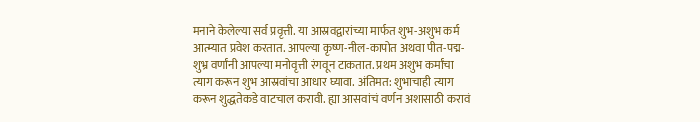मनाने केलेल्या सर्व प्रवृत्ती. या आस्रवद्वारांच्या मार्फत शुभ-अशुभ कर्म आत्म्यात प्रवेश करतात. आपल्या कृष्ण-नील-कापोत अथवा पीत-पद्म-शुभ्र वर्णांनी आपल्या मनोवृत्ती रंगवून टाकतात. प्रथम अशुभ कर्मांचा त्याग करून शुभ आस्रवांचा आधार घ्यावा. अंतिमत: शुभाचाही त्याग करून शुद्धतेकडे वाटचाल करावी. ह्या आसवांचं वर्णन अशासाठी करावं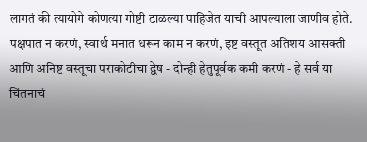लागतं की त्यायोगे कोणत्या गोष्टी टाळल्या पाहिजेत याची आपल्याला जाणीव होते. पक्षपात न करणं, स्वार्थ मनात धरून काम न करणं, इष्ट वस्तूत अतिशय आसक्ती आणि अनिष्ट वस्तूचा पराकोटीचा द्वेष - दोन्ही हेतुपूर्वक कमी करणं - हे सर्व या चिंतनाचं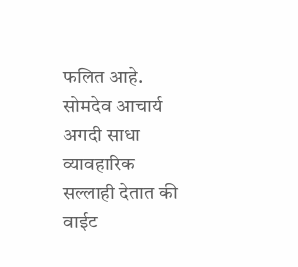फलित आहे. सोमदेव आचार्य अगदी साधा व्यावहारिक सल्लाही देतात की वाईट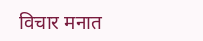विचार मनात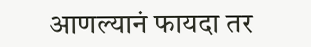आणल्यानं फायदा तर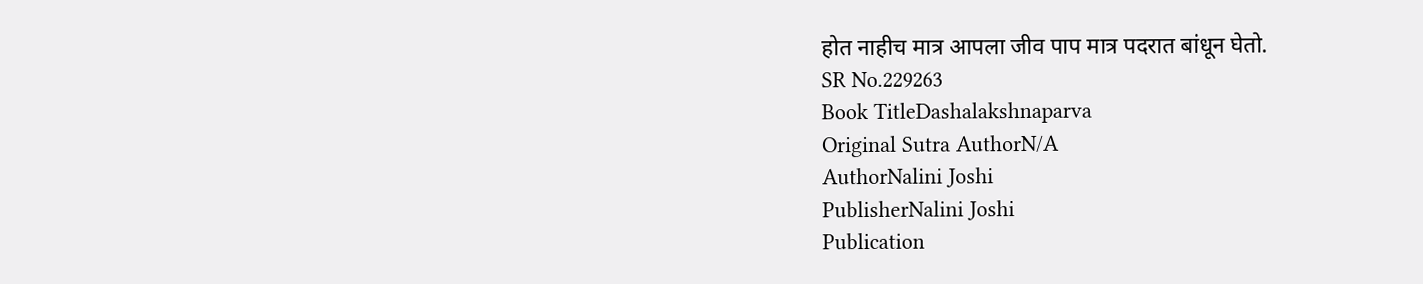होत नाहीच मात्र आपला जीव पाप मात्र पदरात बांधून घेतो.
SR No.229263
Book TitleDashalakshnaparva
Original Sutra AuthorN/A
AuthorNalini Joshi
PublisherNalini Joshi
Publication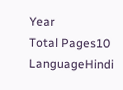Year
Total Pages10
LanguageHindi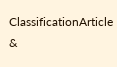ClassificationArticle &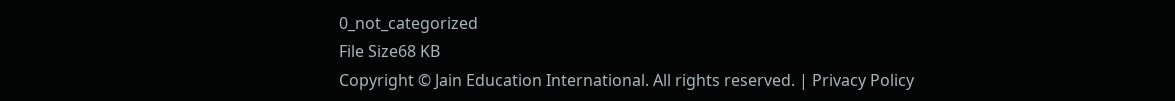0_not_categorized
File Size68 KB
Copyright © Jain Education International. All rights reserved. | Privacy Policy